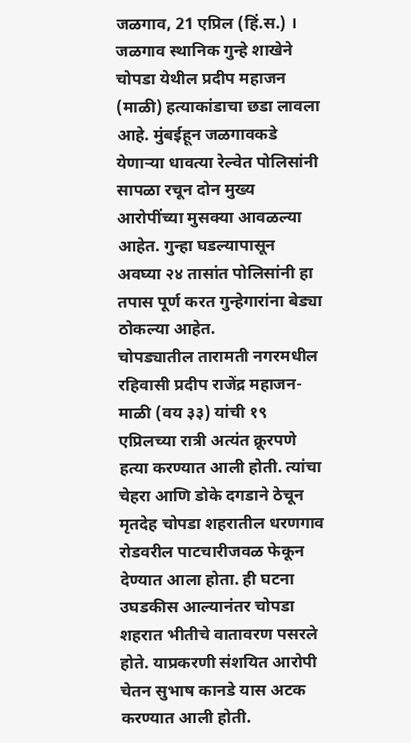जळगाव, 21 एप्रिल (हिं.स.) । जळगाव स्थानिक गुन्हे शाखेने चोपडा येथील प्रदीप महाजन (माळी) हत्याकांडाचा छडा लावला आहे. मुंबईहून जळगावकडे येणाऱ्या धावत्या रेल्वेत पोलिसांनी सापळा रचून दोन मुख्य आरोपींच्या मुसक्या आवळल्या आहेत. गुन्हा घडल्यापासून अवघ्या २४ तासांत पोलिसांनी हा तपास पूर्ण करत गुन्हेगारांना बेड्या ठोकल्या आहेत.
चोपड्यातील तारामती नगरमधील रहिवासी प्रदीप राजेंद्र महाजन-माळी (वय ३३) यांची १९ एप्रिलच्या रात्री अत्यंत क्रूरपणे हत्या करण्यात आली होती. त्यांचा चेहरा आणि डोके दगडाने ठेचून मृतदेह चोपडा शहरातील धरणगाव रोडवरील पाटचारीजवळ फेकून देण्यात आला होता. ही घटना उघडकीस आल्यानंतर चोपडा शहरात भीतीचे वातावरण पसरले होते. याप्रकरणी संशयित आरोपी चेतन सुभाष कानडे यास अटक करण्यात आली होती.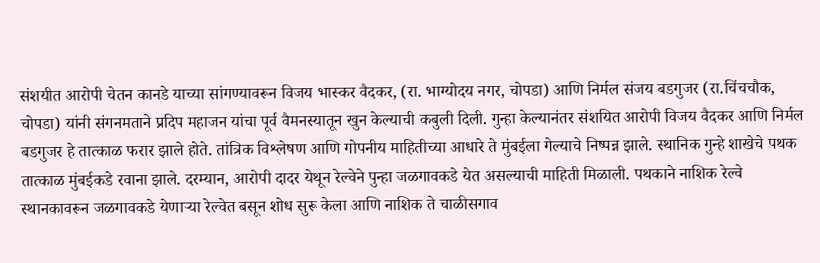संशयीत आरोपी चेतन कानडे याच्या सांगण्यावरून विजय भास्कर वैदकर, (रा. भाग्योदय नगर, चोपडा) आणि निर्मल संजय बडगुजर (रा.चिंचचौक, चोपडा) यांनी संगनमताने प्रदिप महाजन यांचा पूर्व वैमनस्यातून खुन केल्याची कबुली दिली. गुन्हा केल्यानंतर संशयित आरोपी विजय वैदकर आणि निर्मल बडगुजर हे तात्काळ फरार झाले होते. तांत्रिक विश्लेषण आणि गोपनीय माहितीच्या आधारे ते मुंबईला गेल्याचे निष्पन्न झाले. स्थानिक गुन्हे शाखेचे पथक तात्काळ मुंबईकडे रवाना झाले. दरम्यान, आरोपी दादर येथून रेल्वेने पुन्हा जळगावकडे येत असल्याची माहिती मिळाली. पथकाने नाशिक रेल्वे स्थानकावरून जळगावकडे येणाऱ्या रेल्वेत बसून शोध सुरू केला आणि नाशिक ते चाळीसगाव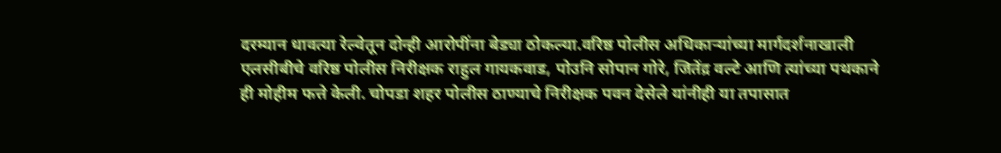दरम्यान धावत्या रेल्वेतून दोन्ही आरोपींना बेड्या ठोकल्या.वरिष्ठ पोलीस अधिकाऱ्यांच्या मार्गदर्शनाखाली एलसीबीचे वरिष्ठ पोलीस निरीक्षक राहुल गायकवाड, पोउनि सोपान गोरे, जितेंद्र वल्टे आणि त्यांच्या पथकाने ही मोहीम फत्ते केली. चोपडा शहर पोलीस ठाण्याचे निरीक्षक पवन देसेले यांनीही या तपासात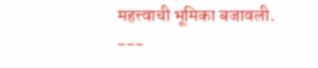महत्त्वाची भूमिका बजावली.
---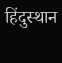हिंदुस्थान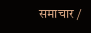समाचार /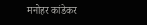मनोहर कांडेकर